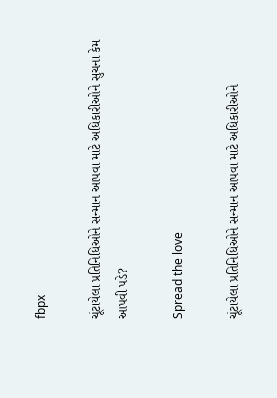fbpx

ચૂંટાયેલા પ્રતિનિધિઓને સન્માન આપવા માટે અધિકારીઓને સુચના કેમ આપવી પડે?

Spread the love

ચૂંટાયેલા પ્રતિનિધિઓને સન્માન આપવા માટે અધિકારીઓને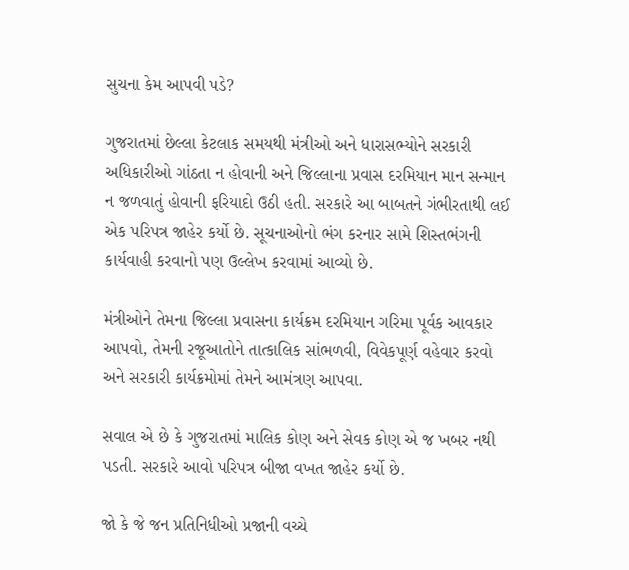સુચના કેમ આપવી પડે?

ગુજરાતમાં છેલ્લા કેટલાક સમયથી મંત્રીઓ અને ધારાસભ્યોને સરકારી અધિકારીઓ ગાંઠતા ન હોવાની અને જિલ્લાના પ્રવાસ દરમિયાન માન સન્માન ન જળવાતું હોવાની ફરિયાદો ઉઠી હતી. સરકારે આ બાબતને ગંભીરતાથી લઈ એક પરિપત્ર જાહેર કર્યો છે. સૂચનાઓનો ભંગ કરનાર સામે શિસ્તભંગની કાર્યવાહી કરવાનો પણ ઉલ્લેખ કરવામાં આવ્યો છે.

મંત્રીઓને તેમના જિલ્લા પ્રવાસના કાર્યક્રમ દરમિયાન ગરિમા પૂર્વક આવકાર આપવો, તેમની રજૂઆતોને તાત્કાલિક સાંભળવી, વિવેકપૂર્ણ વહેવાર કરવો અને સરકારી કાર્યક્રમોમાં તેમને આમંત્રણ આપવા.

સવાલ એ છે કે ગુજરાતમાં માલિક કોણ અને સેવક કોણ એ જ ખબર નથી પડતી. સરકારે આવો પરિપત્ર બીજા વખત જાહેર કર્યો છે.

જો કે જે જન પ્રતિનિધીઓ પ્રજાની વચ્ચે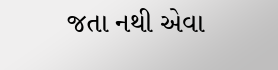જતા નથી એવા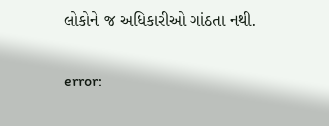લોકોને જ અધિકારીઓ ગાંઠતા નથી.

error: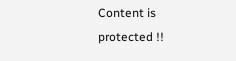Content is protected !!